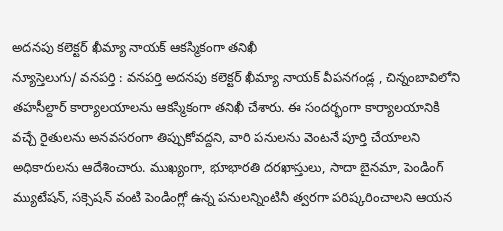అదనపు కలెక్టర్ ఖీమ్యా నాయక్ ఆకస్మికంగా తనిఖీ
న్యూస్తెలుగు/ వనపర్తి : వనపర్తి అదనపు కలెక్టర్ ఖీమ్యా నాయక్ వీపనగండ్ల , చిన్నంబావిలోని తహసీల్దార్ కార్యాలయాలను ఆకస్మికంగా తనిఖీ చేశారు. ఈ సందర్భంగా కార్యాలయానికి వచ్చే రైతులను అనవసరంగా తిప్పుకోవద్దని, వారి పనులను వెంటనే పూర్తి చేయాలని అధికారులను ఆదేశించారు. ముఖ్యంగా, భూభారతి దరఖాస్తులు, సాదా బైనమా, పెండింగ్ మ్యుటేషన్, సక్సెషన్ వంటి పెండింగ్లో ఉన్న పనులన్నింటినీ త్వరగా పరిష్కరించాలని ఆయన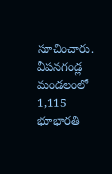సూచించారు. వీపనగండ్ల మండలంలో 1,115 భూభారతి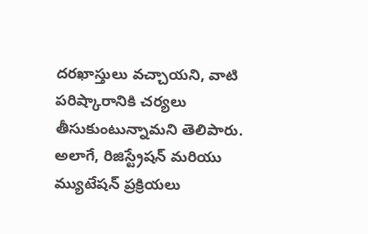దరఖాస్తులు వచ్చాయని, వాటి పరిష్కారానికి చర్యలు తీసుకుంటున్నామని తెలిపారు. అలాగే, రిజిస్ట్రేషన్ మరియు మ్యుటేషన్ ప్రక్రియలు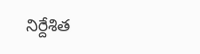నిర్దేశిత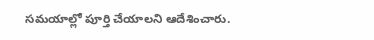సమయాల్లో పూర్తి చేయాలని ఆదేశించారు.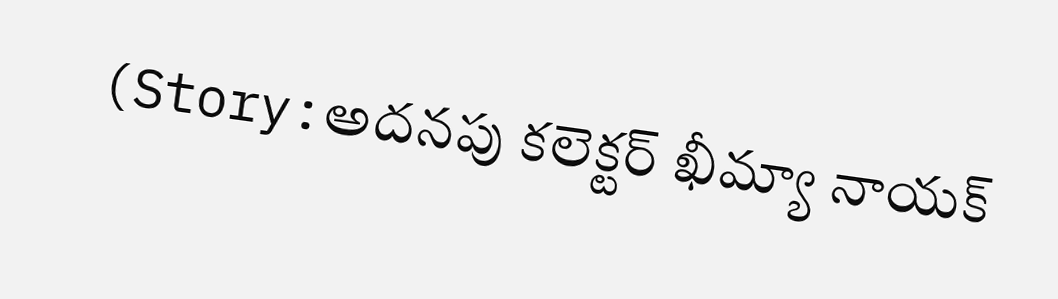(Story:అదనపు కలెక్టర్ ఖీమ్యా నాయక్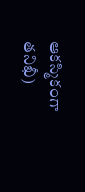ఆకస్మికంగా తనిఖీ)